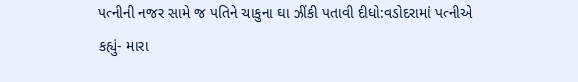પત્નીની નજર સામે જ પતિને ચાકુના ઘા ઝીંકી પતાવી દીધો:વડોદરામાં પત્નીએ કહ્યું- મારા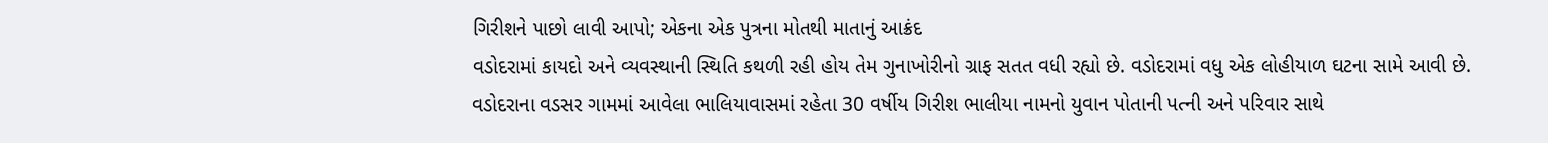ગિરીશને પાછો લાવી આપો; એકના એક પુત્રના મોતથી માતાનું આક્રંદ
વડોદરામાં કાયદો અને વ્યવસ્થાની સ્થિતિ કથળી રહી હોય તેમ ગુનાખોરીનો ગ્રાફ સતત વધી રહ્યો છે. વડોદરામાં વધુ એક લોહીયાળ ઘટના સામે આવી છે. વડોદરાના વડસર ગામમાં આવેલા ભાલિયાવાસમાં રહેતા 30 વર્ષીય ગિરીશ ભાલીયા નામનો યુવાન પોતાની પત્ની અને પરિવાર સાથે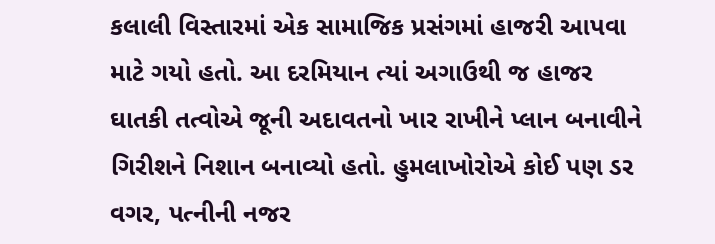કલાલી વિસ્તારમાં એક સામાજિક પ્રસંગમાં હાજરી આપવા માટે ગયો હતો. આ દરમિયાન ત્યાં અગાઉથી જ હાજર ઘાતકી તત્વોએ જૂની અદાવતનો ખાર રાખીને પ્લાન બનાવીને ગિરીશને નિશાન બનાવ્યો હતો. હુમલાખોરોએ કોઈ પણ ડર વગર, પત્નીની નજર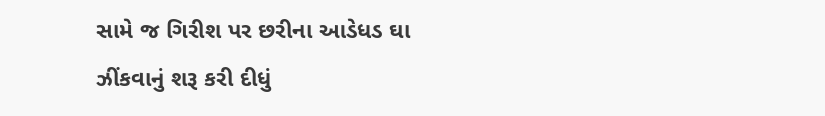સામે જ ગિરીશ પર છરીના આડેધડ ઘા ઝીંકવાનું શરૂ કરી દીધું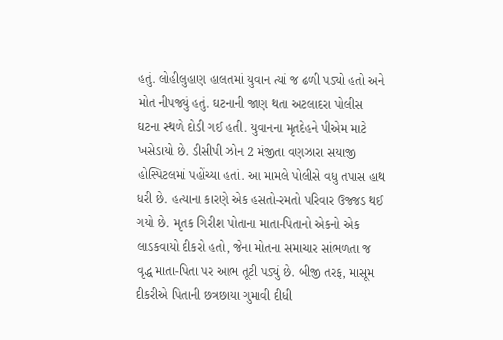હતું. લોહીલુહાણ હાલતમાં યુવાન ત્યાં જ ઢળી પડ્યો હતો અને મોત નીપજ્યું હતું. ઘટનાની જાણ થતા અટલાદરા પોલીસ ઘટના સ્થળે દોડી ગઈ હતી. યુવાનના મૃતદેહને પીએમ માટે ખસેડાયો છે. ડીસીપી ઝોન 2 મંજીતા વણઝારા સયાજી હોસ્પિટલમાં પહોંચ્યા હતાં. આ મામલે પોલીસે વધુ તપાસ હાથ ધરી છે. હત્યાના કારણે એક હસતો-રમતો પરિવાર ઉજ્જડ થઈ ગયો છે. મૃતક ગિરીશ પોતાના માતા-પિતાનો એકનો એક લાડકવાયો દીકરો હતો, જેના મોતના સમાચાર સાંભળતા જ વૃદ્ધ માતા-પિતા પર આભ તૂટી પડ્યું છે. બીજી તરફ, માસૂમ દીકરીએ પિતાની છત્રછાયા ગુમાવી દીધી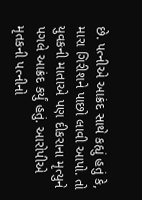છે. પત્નીએ આક્રંદ સાથે કહ્યું હતું કે, મારા ગિરીશને પાછો લાવી આપો. તો યુવકની માતાએ પણ દીકરાના મૃત્યુને પગલે આક્રંદ કર્યું હતું. આરોપીએ મૃતકની પત્નીનો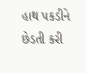હાથ પકડીને છેડતી કરી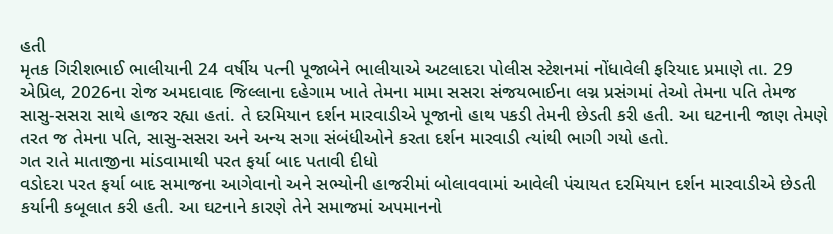હતી
મૃતક ગિરીશભાઈ ભાલીયાની 24 વર્ષીય પત્ની પૂજાબેને ભાલીયાએ અટલાદરા પોલીસ સ્ટેશનમાં નોંધાવેલી ફરિયાદ પ્રમાણે તા. 29 એપ્રિલ, 2026ના રોજ અમદાવાદ જિલ્લાના દહેગામ ખાતે તેમના મામા સસરા સંજયભાઈના લગ્ન પ્રસંગમાં તેઓ તેમના પતિ તેમજ સાસુ-સસરા સાથે હાજર રહ્યા હતાં. તે દરમિયાન દર્શન મારવાડીએ પૂજાનો હાથ પકડી તેમની છેડતી કરી હતી. આ ઘટનાની જાણ તેમણે તરત જ તેમના પતિ, સાસુ-સસરા અને અન્ય સગા સંબંધીઓને કરતા દર્શન મારવાડી ત્યાંથી ભાગી ગયો હતો.
ગત રાતે માતાજીના માંડવામાથી પરત ફર્યા બાદ પતાવી દીધો
વડોદરા પરત ફર્યા બાદ સમાજના આગેવાનો અને સભ્યોની હાજરીમાં બોલાવવામાં આવેલી પંચાયત દરમિયાન દર્શન મારવાડીએ છેડતી કર્યાની કબૂલાત કરી હતી. આ ઘટનાને કારણે તેને સમાજમાં અપમાનનો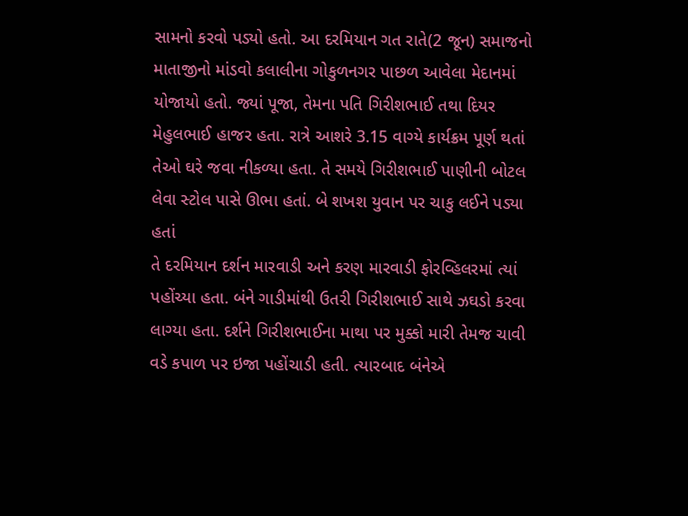સામનો કરવો પડ્યો હતો. આ દરમિયાન ગત રાતે(2 જૂન) સમાજનો માતાજીનો માંડવો કલાલીના ગોકુળનગર પાછળ આવેલા મેદાનમાં યોજાયો હતો. જ્યાં પૂજા, તેમના પતિ ગિરીશભાઈ તથા દિયર મેહુલભાઈ હાજર હતા. રાત્રે આશરે 3.15 વાગ્યે કાર્યક્રમ પૂર્ણ થતાં તેઓ ઘરે જવા નીકળ્યા હતા. તે સમયે ગિરીશભાઈ પાણીની બોટલ લેવા સ્ટોલ પાસે ઊભા હતાં. બે શખશ યુવાન પર ચાકુ લઈને પડ્યા હતાં
તે દરમિયાન દર્શન મારવાડી અને કરણ મારવાડી ફોરવ્હિલરમાં ત્યાં પહોંચ્યા હતા. બંને ગાડીમાંથી ઉતરી ગિરીશભાઈ સાથે ઝઘડો કરવા લાગ્યા હતા. દર્શને ગિરીશભાઈના માથા પર મુક્કો મારી તેમજ ચાવી વડે કપાળ પર ઇજા પહોંચાડી હતી. ત્યારબાદ બંનેએ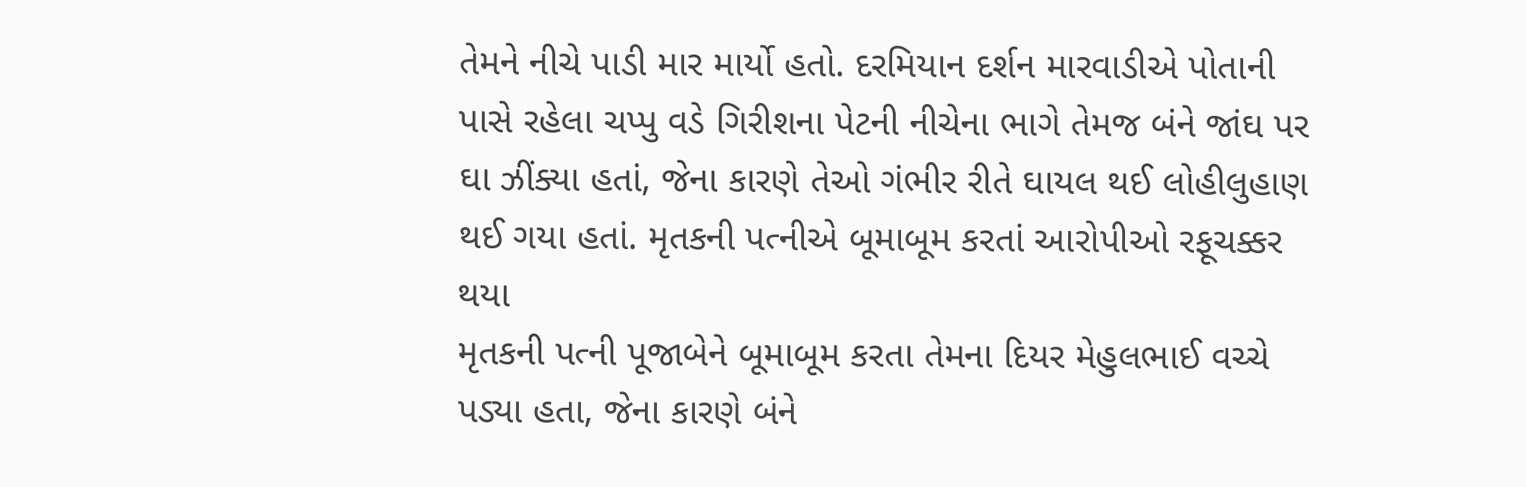તેમને નીચે પાડી માર માર્યો હતો. દરમિયાન દર્શન મારવાડીએ પોતાની પાસે રહેલા ચપ્પુ વડે ગિરીશના પેટની નીચેના ભાગે તેમજ બંને જાંઘ પર ઘા ઝીંક્યા હતાં, જેના કારણે તેઓ ગંભીર રીતે ઘાયલ થઈ લોહીલુહાણ થઈ ગયા હતાં. મૃતકની પત્નીએ બૂમાબૂમ કરતાં આરોપીઓ રફૂચક્કર થયા
મૃતકની પત્ની પૂજાબેને બૂમાબૂમ કરતા તેમના દિયર મેહુલભાઈ વચ્ચે પડ્યા હતા, જેના કારણે બંને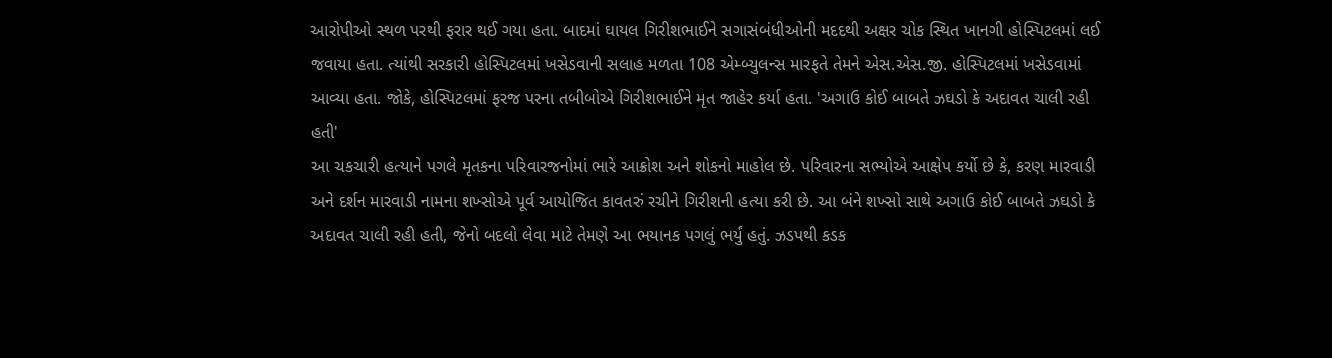આરોપીઓ સ્થળ પરથી ફરાર થઈ ગયા હતા. બાદમાં ઘાયલ ગિરીશભાઈને સગાસંબંધીઓની મદદથી અક્ષર ચોક સ્થિત ખાનગી હોસ્પિટલમાં લઈ જવાયા હતા. ત્યાંથી સરકારી હોસ્પિટલમાં ખસેડવાની સલાહ મળતા 108 એમ્બ્યુલન્સ મારફતે તેમને એસ.એસ.જી. હોસ્પિટલમાં ખસેડવામાં આવ્યા હતા. જોકે, હોસ્પિટલમાં ફરજ પરના તબીબોએ ગિરીશભાઈને મૃત જાહેર કર્યા હતા. 'અગાઉ કોઈ બાબતે ઝઘડો કે અદાવત ચાલી રહી હતી'
આ ચકચારી હત્યાને પગલે મૃતકના પરિવારજનોમાં ભારે આક્રોશ અને શોકનો માહોલ છે. પરિવારના સભ્યોએ આક્ષેપ કર્યો છે કે, કરણ મારવાડી અને દર્શન મારવાડી નામના શખ્સોએ પૂર્વ આયોજિત કાવતરું રચીને ગિરીશની હત્યા કરી છે. આ બંને શખ્સો સાથે અગાઉ કોઈ બાબતે ઝઘડો કે અદાવત ચાલી રહી હતી, જેનો બદલો લેવા માટે તેમણે આ ભયાનક પગલું ભર્યું હતું. ઝડપથી કડક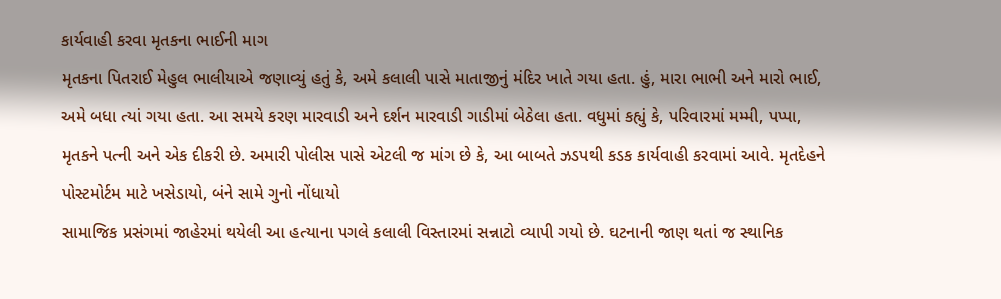કાર્યવાહી કરવા મૃતકના ભાઈની માગ
મૃતકના પિતરાઈ મેહુલ ભાલીયાએ જણાવ્યું હતું કે, અમે કલાલી પાસે માતાજીનું મંદિર ખાતે ગયા હતા. હું, મારા ભાભી અને મારો ભાઈ, અમે બધા ત્યાં ગયા હતા. આ સમયે કરણ મારવાડી અને દર્શન મારવાડી ગાડીમાં બેઠેલા હતા. વધુમાં કહ્યું કે, પરિવારમાં મમ્મી, પપ્પા, મૃતકને પત્ની અને એક દીકરી છે. અમારી પોલીસ પાસે એટલી જ માંગ છે કે, આ બાબતે ઝડપથી કડક કાર્યવાહી કરવામાં આવે. મૃતદેહને પોસ્ટમોર્ટમ માટે ખસેડાયો, બંને સામે ગુનો નોંધાયો
સામાજિક પ્રસંગમાં જાહેરમાં થયેલી આ હત્યાના પગલે કલાલી વિસ્તારમાં સન્નાટો વ્યાપી ગયો છે. ઘટનાની જાણ થતાં જ સ્થાનિક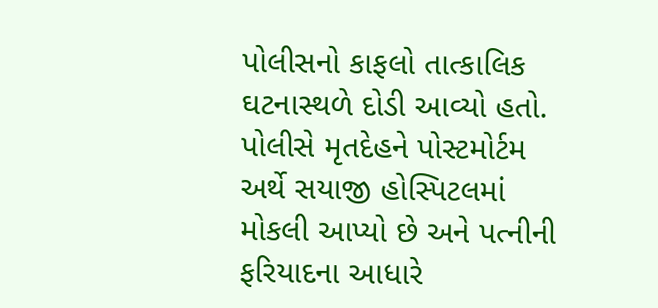પોલીસનો કાફલો તાત્કાલિક ઘટનાસ્થળે દોડી આવ્યો હતો. પોલીસે મૃતદેહને પોસ્ટમોર્ટમ અર્થે સયાજી હોસ્પિટલમાં મોકલી આપ્યો છે અને પત્નીની ફરિયાદના આધારે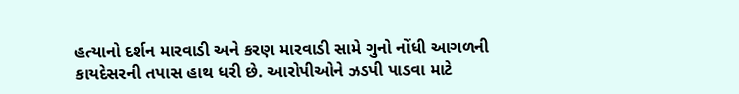હત્યાનો દર્શન મારવાડી અને કરણ મારવાડી સામે ગુનો નોંધી આગળની કાયદેસરની તપાસ હાથ ધરી છે. આરોપીઓને ઝડપી પાડવા માટે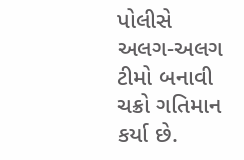પોલીસે અલગ-અલગ ટીમો બનાવી ચક્રો ગતિમાન કર્યા છે.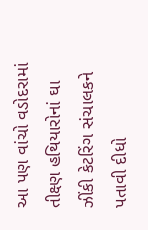આ પણ વાંચો વડોદરામાં તીક્ષ્ણ હથિયારોનાં ઘા ઝીંકી કેટરિંગ સંચાલકને પતાવી દીધો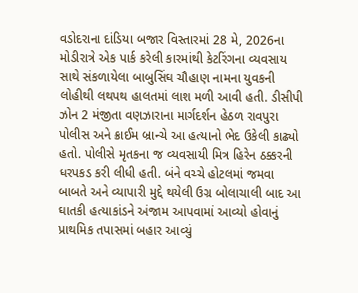વડોદરાના દાંડિયા બજાર વિસ્તારમાં 28 મે, 2026ના મોડીરાત્રે એક પાર્ક કરેલી કારમાંથી કેટરિંગના વ્યવસાય સાથે સંકળાયેલા બાબુસિંઘ ચૌહાણ નામના યુવકની લોહીથી લથપથ હાલતમાં લાશ મળી આવી હતી. ડીસીપી ઝોન 2 મંજીતા વણઝારાના માર્ગદર્શન હેઠળ રાવપુરા પોલીસ અને ક્રાઈમ બ્રાન્ચે આ હત્યાનો ભેદ ઉકેલી કાઢ્યો હતો. પોલીસે મૃતકના જ વ્યવસાયી મિત્ર હિરેન ઠક્કરની ધરપકડ કરી લીધી હતી. બંને વચ્ચે હોટલમાં જમવા બાબતે અને વ્યાપારી મુદ્દે થયેલી ઉગ્ર બોલાચાલી બાદ આ ઘાતકી હત્યાકાંડને અંજામ આપવામાં આવ્યો હોવાનું પ્રાથમિક તપાસમાં બહાર આવ્યું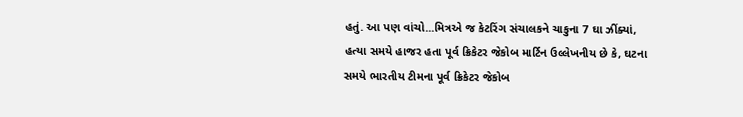હતું. આ પણ વાંચો...મિત્રએ જ કેટરિંગ સંચાલકને ચાકુના 7 ઘા ઝીંક્યાં, હત્યા સમયે હાજર હતા પૂર્વ ક્રિકેટર જેકોબ માર્ટિન ઉલ્લેખનીય છે કે, ઘટના સમયે ભારતીય ટીમના પૂર્વ ક્રિકેટર જેકોબ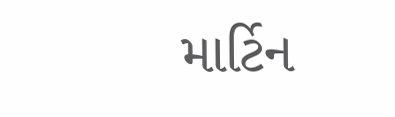માર્ટિન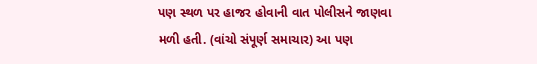પણ સ્થળ પર હાજર હોવાની વાત પોલીસને જાણવા મળી હતી. (વાંચો સંપૂર્ણ સમાચાર) આ પણ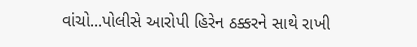વાંચો...પોલીસે આરોપી હિરેન ઠક્કરને સાથે રાખી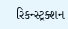રિકન્સ્ટ્રક્શન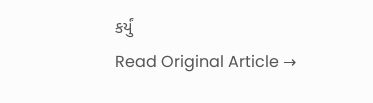કર્યું
Read Original Article →